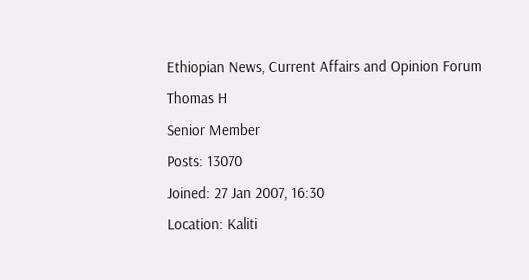Ethiopian News, Current Affairs and Opinion Forum
Thomas H
Senior Member
Posts: 13070
Joined: 27 Jan 2007, 16:30
Location: Kaliti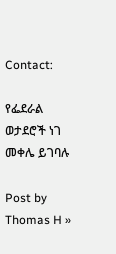Contact:

የፌደራል ወታደሮች ነገ መቀሌ ይገባሉ

Post by Thomas H »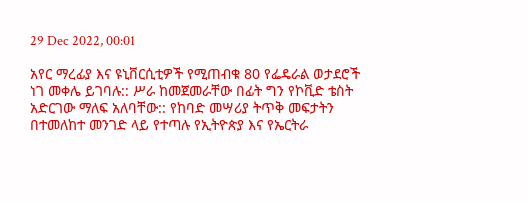29 Dec 2022, 00:01

አየር ማረፊያ እና ዩኒቨርሲቲዎች የሚጠብቁ 80 የፌዴራል ወታደሮች ነገ መቀሌ ይገባሉ:: ሥራ ከመጀመራቸው በፊት ግን የኮቪድ ቴስት አድርገው ማለፍ አለባቸው:: የከባድ መሣሪያ ትጥቅ መፍታትን በተመለከተ መንገድ ላይ የተጣሉ የኢትዮጵያ እና የኤርትራ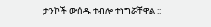ታንኮች ውሰዱ ተብሎ ተነግሯቸዋል ::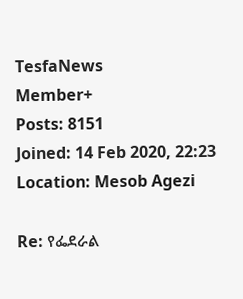TesfaNews
Member+
Posts: 8151
Joined: 14 Feb 2020, 22:23
Location: Mesob Agezi

Re: የፌደራል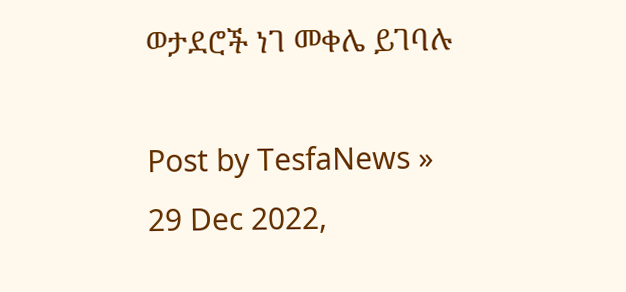ወታደሮች ነገ መቀሌ ይገባሉ

Post by TesfaNews » 29 Dec 2022,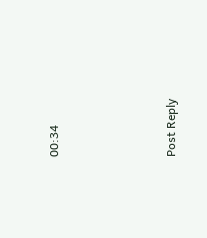00:34




Post Reply